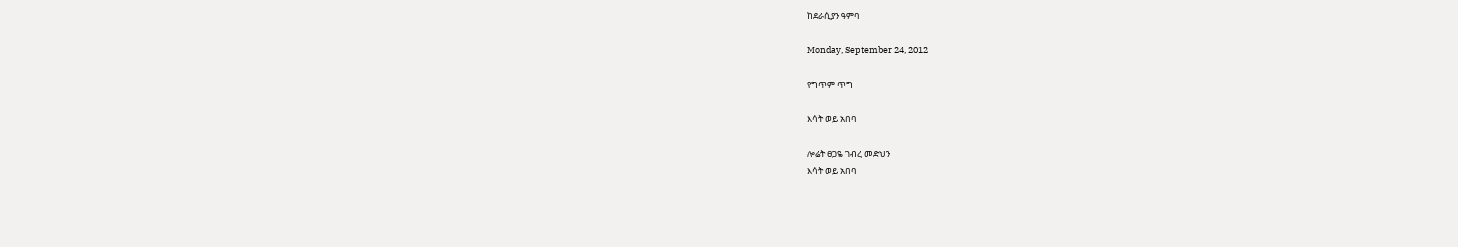ከደራሲያን ዓምባ

Monday, September 24, 2012

የግጥም ጥግ

እሳት ወይ አበባ

ሎሬት ፀጋዬ ገብረ መድህን
እሳት ወይ አበባ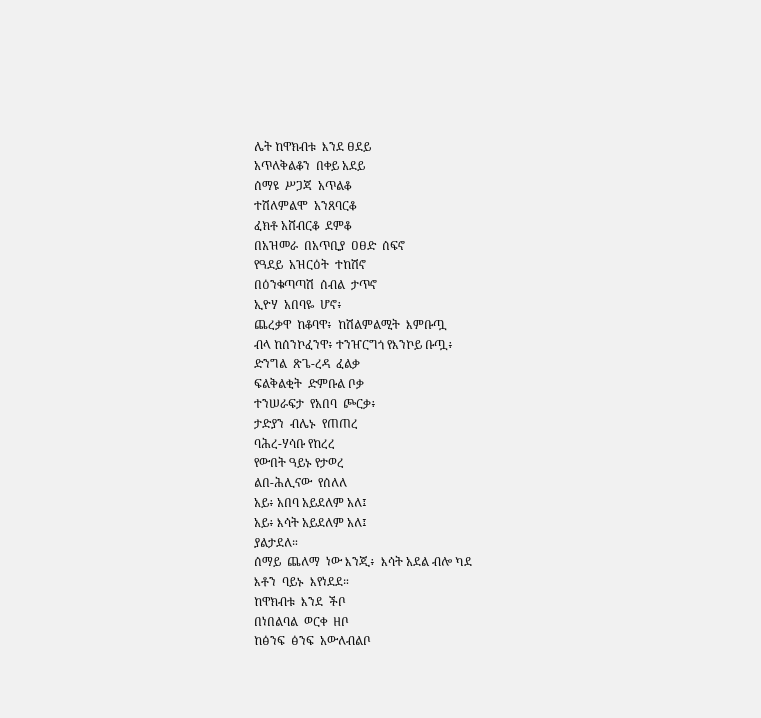ሌት ከዋክብቱ  እንደ ፀደይ
አጥለቅልቆን  በቀይ አደይ
ሰማዩ  ሥጋጃ  አጥልቆ
ተሽለምልሞ  አንጸባርቆ
ፈክቶ አሸብርቆ  ደምቆ
በአዝመራ  በአጥቢያ  ዐፀድ  ሰፍኖ
የዓደይ  አዝርዕት  ተከሽኖ
በዕንቁጣጣሽ  ሰብል  ታጥኖ
ኢዮሃ  አበባዬ  ሆኖ፥
ጨረቃዋ  ከቆባዋ፥  ከሽልምልሚት  እምቡጧ
ብላ ከሰንኮፈንዋ፥ ተንዠርግጎ የእንኮይ ቡጧ፥
ድንግል  ጽጌ-ረዳ  ፈልቃ
ፍልቅልቂት  ድምቡል ቦቃ
ተንሠራፍታ  የአበባ  ጮርቃ፥
ታድያን  ብሌኑ  የጠጠረ
ባሕረ-ሃሳቡ የከረረ
የውበት ዓይኑ የታወረ
ልበ-ሕሊናው  የሰለለ
አይ፥ አበባ አይደለም አለ፤
አይ፥ እሳት አይደለም አለ፤
ያልታደለ።
ሰማይ  ጨለማ  ነው እንጂ፥  እሳት አደል ብሎ ካደ
እቶን  ባይኑ  እየነደደ።
ከዋክብቱ  እንደ  ችቦ
በነበልባል  ወርቀ  ዘቦ
ከፅንፍ  ፅንፍ  አውለብልቦ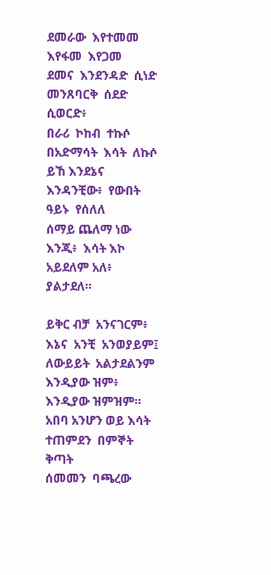ደመራው  እየተመመ
እየፋመ  እየጋመ
ደመና  እንደንዳድ  ሲነድ
መንጸባርቅ  ሰደድ  ሲወርድ፥
በራሪ  ኮከብ  ተኩሶ
በአድማሳት  እሳት  ለኩሶ
ይኸ እንደኔና  እንዳንቺው፥  የውበት ዓይኑ  የሰለለ
ሰማይ ጨለማ ነው እንጂ፥  እሳት እኮ አይደለም አለ፥
ያልታደለ።

ይቅር ብቻ  አንናገርም፥
እኔና  አንቺ  አንወያይም፤
ለውይይት  አልታደልንም
እንዲያው ዝም፥ እንዲያው ዝምዝም።
አበባ አንሆን ወይ እሳት
ተጠምደን  በምኞት  ቅጣት
ሰመመን  ባጫረው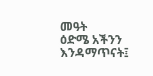መዓት
ዕድሜ አችንን እንዳማጥናት፤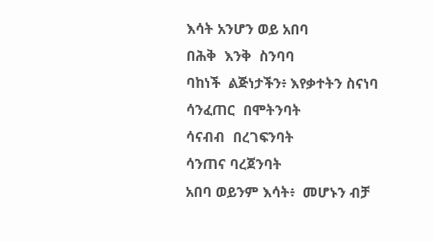እሳት አንሆን ወይ አበባ
በሕቅ  እንቅ  ስንባባ
ባከነች  ልጅነታችን፥ እየቃተትን ስናነባ
ሳንፈጠር  በሞትንባት
ሳናብብ  በረገፍንባት
ሳንጠና ባረጀንባት
አበባ ወይንም እሳት፥  መሆኑን ብቻ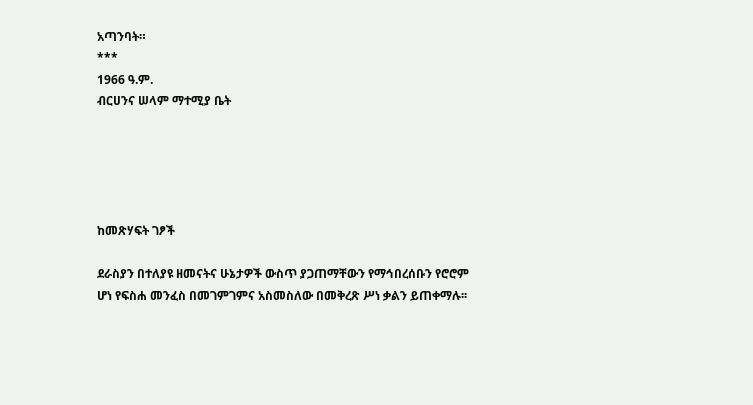አጣንባት።
***
1966 ዓ.ም.
ብርሀንና ሠላም ማተሚያ ቤት





ከመጽሃፍት ገፆች

ደራስያን በተለያዩ ዘመናትና ሁኔታዎች ውስጥ ያጋጠማቸውን የማኅበረሰቡን የሮሮም ሆነ የፍስሐ መንፈስ በመገምገምና አስመስለው በመቅረጽ ሥነ ቃልን ይጠቀማሉ፡፡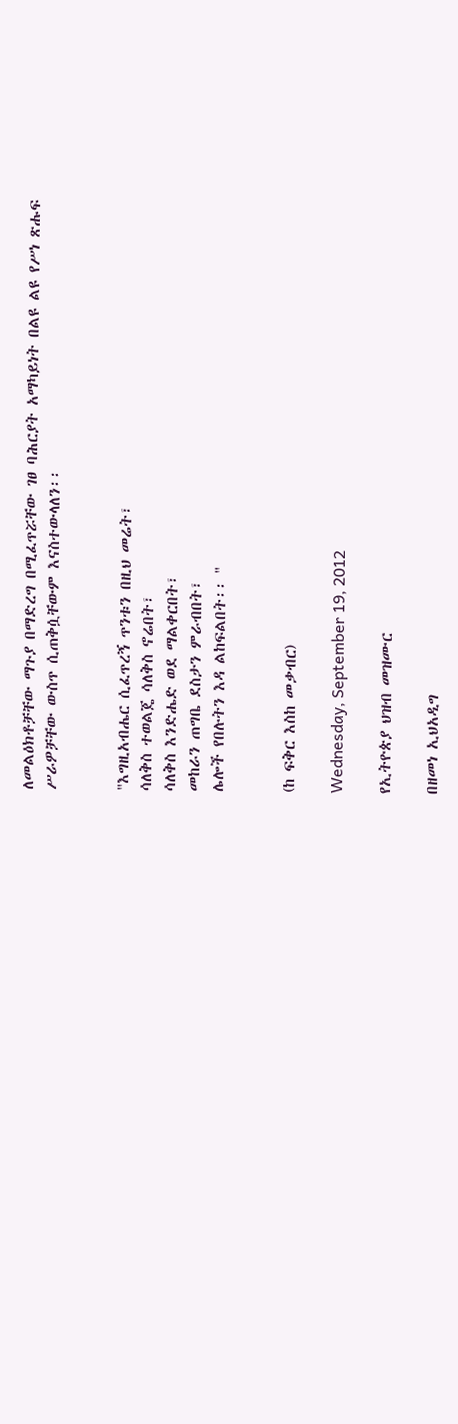ለመልዕክቶቻቸው ማጉያ በማድረግ በሚፈጥሯቸው ገፀ ባሕርያት አማካይነት በልዩ ልዩ የሥነ ጽሑፍ ሥራዎቻቸው ውስጥ ሲጠቅሷቸውም እናስተውላለን፡፡


"እግዚአብሔር ሲፈጥረኝ ጥንቱን በዚህ መሬት፣
ሳለቅስ ተወልጄ ሳለቅስ ኖሬበት፣
ሳለቅስ እንድሔድ ወደ ማልቀርበት፣
መከራን ጠግቤ ደስታን ምራብበት፣
ሌሎች የበሉትን እዳ ልከፍልበት፡፡ "


(ከ ፍቅር እስከ መቃብር)

Wednesday, September 19, 2012

የኢትዮጵያ ህዝብ መዝሙር

በዘመነ ኢህአዲግ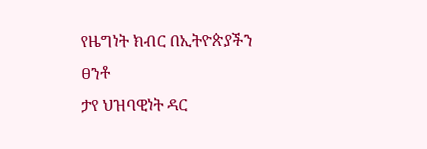የዜግነት ክብር በኢትዮጵያችን ፀንቶ
ታየ ህዝባዊነት ዳር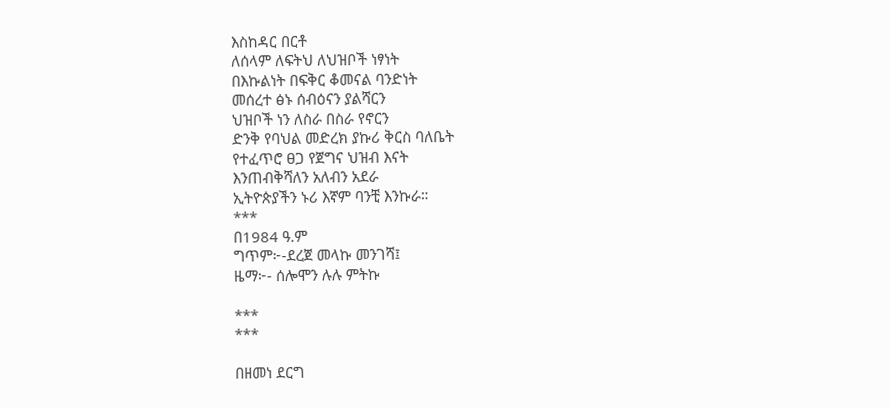እስከዳር በርቶ
ለሰላም ለፍትህ ለህዝቦች ነፃነት
በእኩልነት በፍቅር ቆመናል ባንድነት
መሰረተ ፅኑ ሰብዕናን ያልሻርን
ህዝቦች ነን ለስራ በስራ የኖርን
ድንቅ የባህል መድረክ ያኩሪ ቅርስ ባለቤት
የተፈጥሮ ፀጋ የጀግና ህዝብ እናት
እንጠብቅሻለን አለብን አደራ
ኢትዮጵያችን ኑሪ እኛም ባንቺ እንኩራ።
***
በ1984 ዓ.ም
ግጥም፦-ደረጀ መላኩ መንገሻ፤
ዜማ፦- ሰሎሞን ሉሉ ምትኩ

***
***

በዘመነ ደርግ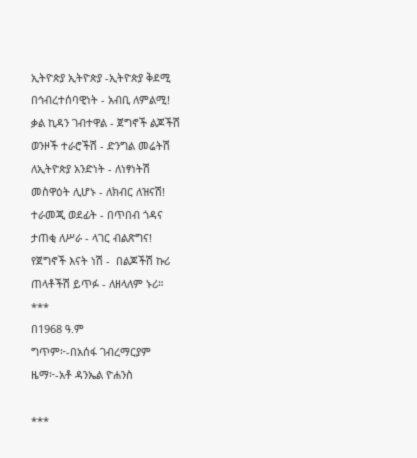ኢትዮጵያ ኢትዮጵያ -ኢትዮጵያ ቅደሚ
በኅብረተሰባዊነት - አብቢ ለምልሚ!
ቃል ኪዳን ገብተዋል - ጀግኖች ልጆችሽ
ወንዞች ተራሮችሽ - ድንግል መሬትሽ
ለኢትዮጵያ አንድነት - ለነፃነትሽ
መስዋዕት ሊሆኑ - ለክብር ለዝናሽ!
ተራመጂ ወደፊት - በጥበብ ጎዳና
ታጠቂ ለሥራ - ላገር ብልጽግና!
የጀግኖች እናት ነሽ -  በልጆችሽ ኩሪ
ጠላቶችሽ ይጥፉ - ለዘላለም ኑሪ።
***
በ1968 ዓ.ም
ግጥም፦-በአሰፋ ገብረማርያም
ዜማ፦-አቶ ዳንኤል ዮሐንስ

***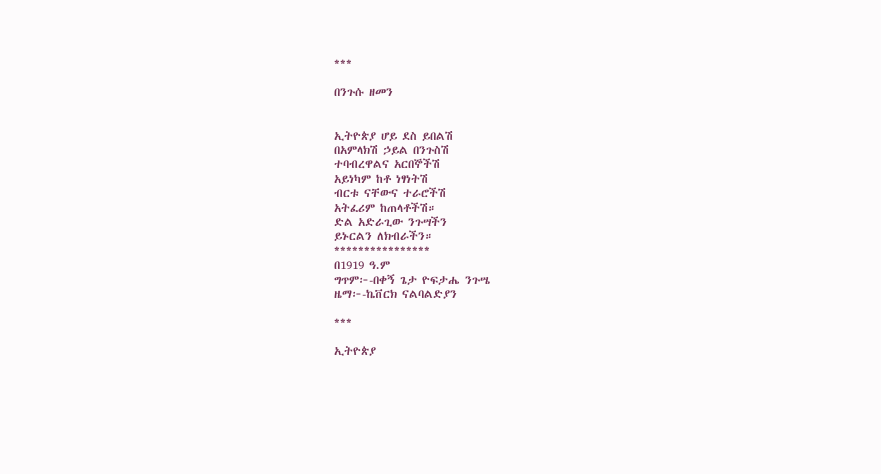***

በንጉሱ ዘመን


ኢትዮጵያ ሆይ ደስ ይበልሽ
በአምላክሽ ኃይል በንጉስሽ
ተባብረዋልና አርበኞችሽ
አይነካም ከቶ ነፃነትሽ
ብርቱ ናቸውና ተራሮችሽ
አትፈሪም ከጠላቶችሽ።
ድል አድራጊው ንጉሣችን
ይኑርልን ለክብራችን።
****************
በ1919 ዓ.ም
ግጥም፦-በቀኝ ጌታ ዮፍታሔ ንጉሤ
ዜማ፦-ኬቨርክ ናልባልድያን

***

ኢትዮጵያ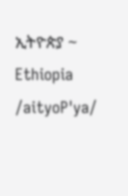ኢትዮጵያ ~ Ethiopia  /aityoP'ya/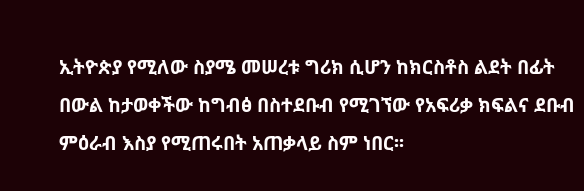ኢትዮጵያ የሚለው ስያሜ መሠረቱ ግሪክ ሲሆን ከክርስቶስ ልደት በፊት በውል ከታወቀችው ከግብፅ በስተደቡብ የሚገኘው የአፍሪቃ ክፍልና ደቡብ ምዕራብ እስያ የሚጠሩበት አጠቃላይ ስም ነበር፡፡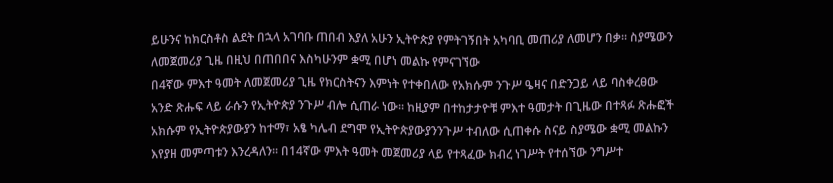ይሁንና ከክርስቶስ ልደት በኋላ አገባቡ ጠበብ እያለ አሁን ኢትዮጵያ የምትገኝበት አካባቢ መጠሪያ ለመሆን በቃ፡፡ ስያሜውን ለመጀመሪያ ጊዜ በዚህ በጠበበና እስካሁንም ቋሚ በሆነ መልኩ የምናገኘው
በ4ኛው ምእተ ዓመት ለመጀመሪያ ጊዜ የክርስትናን እምነት የተቀበለው የአክሱም ንጉሥ ዔዛና በድንጋይ ላይ ባስቀረፀው አንድ ጽሑፍ ላይ ራሱን የኢትዮጵያ ንጉሥ ብሎ ሲጠራ ነው፡፡ ከዚያም በተከታታዮቹ ምእተ ዓመታት በጊዜው በተጻፉ ጽሑፎች አክሱም የኢትዮጵያውያን ከተማ፣ አፄ ካሌብ ደግሞ የኢትዮጵያውያንንጉሥ ተብለው ሲጠቀሱ ስናይ ስያሜው ቋሚ መልኩን እየያዘ መምጣቱን እንረዳለን፡፡ በ14ኛው ምእት ዓመት መጀመሪያ ላይ የተጻፈው ክብረ ነገሥት የተሰኘው ንግሥተ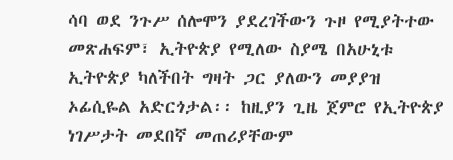ሳባ ወደ ንጉሥ ሰሎሞን ያደረገችውን ጉዞ የሚያትተው መጽሐፍም፣ ኢትዮጵያ የሚለው ስያሜ በአሁኒቱ ኢትዮጵያ ካለችበት ግዛት ጋር ያለውን መያያዝ ኦፊሲዬል አድርጎታል፡፡ ከዚያን ጊዜ ጀምሮ የኢትዮጵያ ነገሥታት መደበኛ መጠሪያቸውም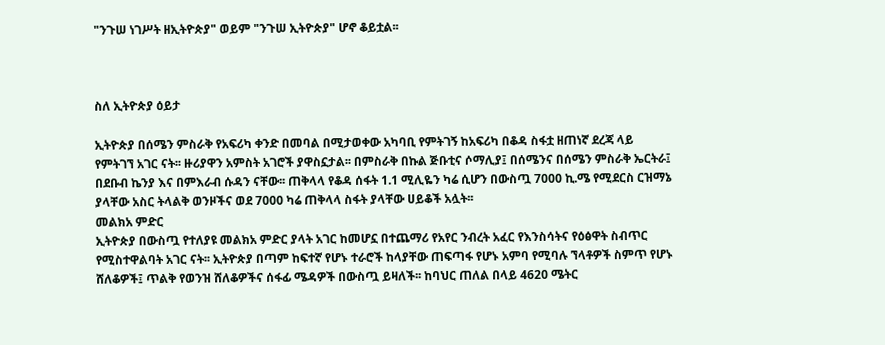"ንጉሠ ነገሥት ዘኢትዮጵያ" ወይም "ንጉሠ ኢትዮጵያ" ሆኖ ቆይቷል፡፡



ስለ ኢትዮጵያ ዕይታ

ኢትዮጵያ በሰሜን ምስራቅ የአፍሪካ ቀንድ በመባል በሚታወቀው አካባቢ የምትገኝ ከአፍሪካ በቆዳ ስፋቷ ዘጠነኛ ደረጃ ላይ የምትገኘ አገር ናት፡፡ ዙሪያዋን አምስት አገሮች ያዋስኗታል፡፡ በምስራቅ በኩል ጅቡቲና ሶማሊያ፤ በሰሜንና በሰሜን ምስራቅ ኤርትራ፤ በደቡብ ኬንያ እና በምእራብ ሱዳን ናቸው፡፡ ጠቅላላ የቆዳ ሰፋት 1.1 ሚሊዬን ካሬ ሲሆን በውስጧ 7000 ኪ.ሜ የሚደርስ ርዝማኔ ያላቸው አስር ትላልቅ ወንዞችና ወደ 7000 ካሬ ጠቅላላ ስፋት ያላቸው ሀይቆች አሏት፡፡
መልክአ ምድር
ኢትዮጵያ በውስጧ የተለያዩ መልክአ ምድር ያላት አገር ከመሆኗ በተጨማሪ የአየር ንብረት አፈር የእንስሳትና የዕፅዋት ስብጥር የሚስተዋልባት አገር ናት፡፡ ኢትዮጵያ በጣም ከፍተኛ የሆኑ ተራሮች ከላያቸው ጠፍጣፋ የሆኑ አምባ የሚባሉ ኘላቶዎች ስምጥ የሆኑ ሸለቆዎች፤ ጥልቅ የወንዝ ሸለቆዎችና ሰፋፊ ሜዳዎች በውስጧ ይዛለች፡፡ ከባህር ጠለል በላይ 4620 ሜትር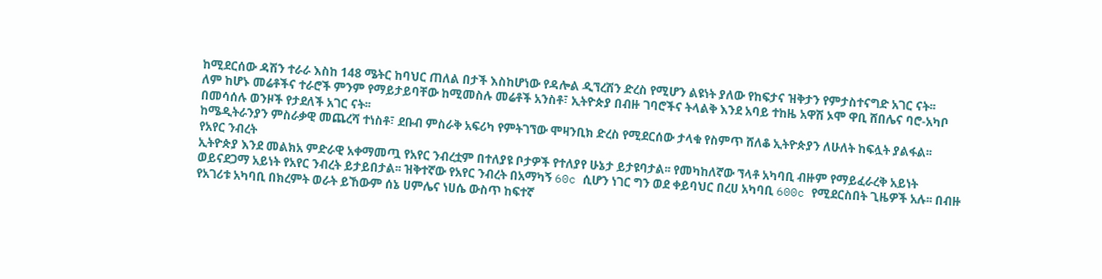ከሚደርሰው ዳሽን ተራራ እስከ 148 ሜትር ከባህር ጠለል በታች እስከሆነው የዳሎል ዲኘረሽን ድረስ የሚሆን ልዩነት ያለው የከፍታና ዝቅታን የምታስተናግድ አገር ናት፡፡
ለም ከሆኑ መሬቶችና ተራሮች ምንም የማይታይባቸው ከሚመስሉ መሬቶች አንስቶ፣ ኢትዮጵያ በብዙ ገባሮችና ትላልቅ እንደ አባይ ተከዜ አዋሽ ኦሞ ዋቢ ሸበሌና ባሮ-አካቦ በመሳሰሉ ወንዞች የታደለች አገር ናት፡፡
ከሜዲትራንያን ምስራቃዊ መጨረሻ ተነስቶ፣ ደቡብ ምስራቅ አፍሪካ የምትገኘው ሞዛንቢክ ድረስ የሚደርሰው ታላቁ የስምጥ ሸለቆ ኢትዮጵያን ለሁለት ከፍሏት ያልፋል፡፡
የአየር ንብረት
ኢትዮጵያ እንደ መልክአ ምድራዊ አቀማመጧ የአየር ንብረቷም በተለያዩ ቦታዎች የተለያየ ሁኔታ ይታዩባታል፡፡ የመካከለኛው ኘላቶ አካባቢ ብዙም የማይፈራረቅ አይነት ወይናደጋማ አይነት የአየር ንብረት ይታይበታል፡፡ ዝቅተኛው የአየር ንብረት በአማካኝ 60c ሲሆን ነገር ግን ወደ ቀይባህር በረሀ አካባቢ 600c የሚደርስበት ጊዜዎች አሉ፡፡ በብዙ የአገሪቱ አካባቢ በክረምት ወራት ይኸውም ሰኔ ሀምሌና ነሀሴ ውስጥ ከፍተኛ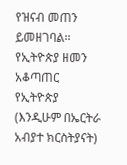የዝናብ መጠን ይመዘገባል፡፡
የኢትዮጵያ ዘመን አቆጣጠር
የኢትዮጵያ (እንዲሁም በኤርትራ አብያተ ክርስትያናት)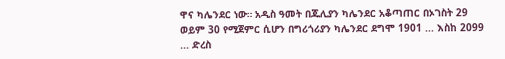ዋና ካሌንደር ነው። አዲስ ዓመት በጁሊያን ካሌንደር አቆጣጠር በኦገስት 29 ወይም 30 የሚጀምር ሲሆን በግሪጎሪያን ካሌንደር ደግሞ 1901 ... እስከ 2099 ... ድረስ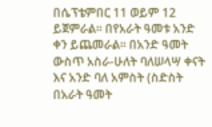በሴፕቴምበር 11 ወይም 12 ይጀምራል። በየአራት ዓመቱ አንድ ቀን ይጨመራል። በአንድ ዓመት ውስጥ አስራ-ሁለት ባለሠላሣ ቀናት እና አንድ ባለ አምስት (ስድስት በአራት ዓመት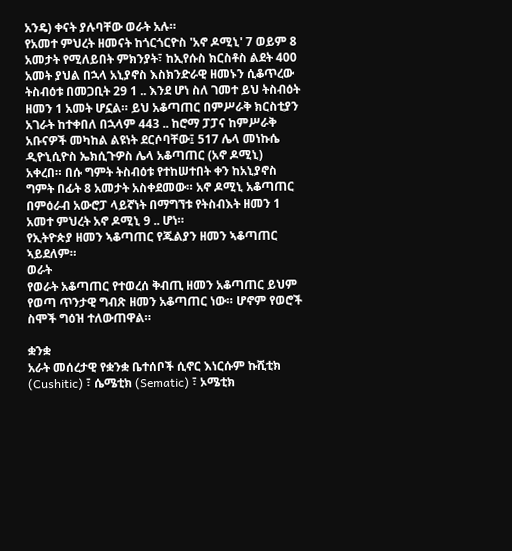አንዴ) ቀናት ያሉባቸው ወራት አሉ።
የአመተ ምህረት ዘመናት ከጎርጎርዮስ 'አኖ ዶሚኒ' 7 ወይም 8 አመታት የሚለይበት ምክንያት፣ ከኢየሱስ ክርስቶስ ልደት 400 አመት ያህል በኋላ አኒያኖስ እስክንድራዊ ዘመኑን ሲቆጥረው ትስብዕቱ በመጋቢት 29 1 .. እንደ ሆነ ስለ ገመተ ይህ ትስብዕት ዘመን 1 አመት ሆኗል። ይህ አቆጣጠር በምሥራቅ ክርስቲያን አገራት ከተቀበለ በኋላም 443 .. ከሮማ ፓፓና ከምሥራቅ አቡናዎች መካከል ልዩነት ደርሶባቸው፤ 517 ሌላ መነኩሴ ዲዮኒሲዮስ ኤክሲጉዎስ ሌላ አቆጣጠር (አኖ ዶሚኒ) አቀረበ። በሱ ግምት ትስብዕቱ የተከሠተበት ቀን ከአኒያኖስ ግምት በፊት 8 አመታት አስቀደመው። አኖ ዶሚኒ አቆጣጠር በምዕራብ አውሮፓ ላይኛነት በማግኘቱ የትስብእት ዘመን 1 አመተ ምህረት አኖ ዶሚኒ 9 .. ሆነ።
የኢትዮጵያ ዘመን ኣቆጣጠር የጁልያን ዘመን ኣቆጣጠር ኣይደለም።
ወራት
የወራት አቆጣጠር የተወረሰ ቅብጢ ዘመን አቆጣጠር ይህም የወጣ ጥንታዊ ግብጽ ዘመን አቆጣጠር ነው። ሆኖም የወሮች ስሞች ግዕዝ ተለውጠዋል።

ቋንቋ
አራት መሰረታዊ የቋንቋ ቤተሰቦች ሲኖር እነርሱም ኩሺቲክ (Cushitic) ፣ ሴሜቲክ (Sematic) ፣ ኦሜቲክ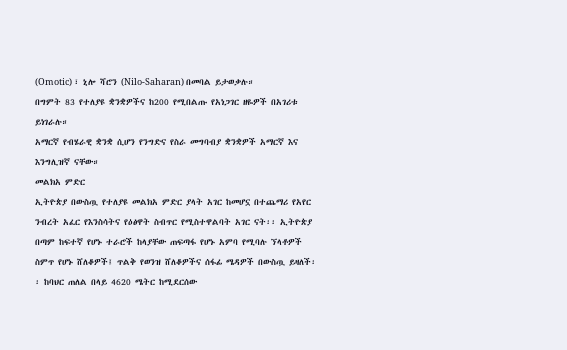(Omotic) ፣ ኒሎ ሻሮን (Nilo-Saharan) በመባል ይታወቃሉ።
በግምት 83 የተለያዩ ቋንቋዎችና ከ200 የሚበልጡ የአነጋገር ዘዬዎች በአገሪቱ ይነገራሉ።
አማርኛ የብሄራዊ ቋንቋ ሲሆን የንግድና የስራ መግባብያ ቋንቋዎች አማርኛ እና እንግሊዝኛ ናቸው።
መልክአ ምድር
ኢትዮጵያ በውስጧ የተለያዩ መልክአ ምድር ያላት አገር ከመሆኗ በተጨማሪ የአየር ንብረት አፈር የእንስሳትና የዕፅዋት ስብጥር የሚስተዋልባት አገር ናት፡፡ ኢትዮጵያ በጣም ከፍተኛ የሆኑ ተራሮች ከላያቸው ጠፍጣፋ የሆኑ አምባ የሚባሉ ኘላቶዎች ስምጥ የሆኑ ሸለቆዎች፤ ጥልቅ የወንዝ ሸለቆዎችና ሰፋፊ ሜዳዎች በውስጧ ይዛለች፡፡ ከባህር ጠለል በላይ 4620 ሜትር ከሚደርሰው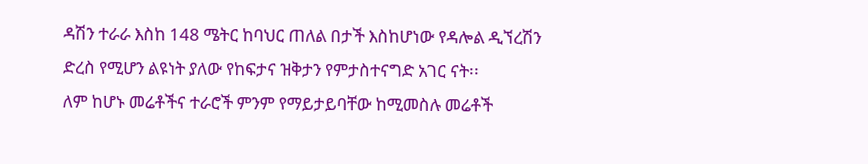ዳሽን ተራራ እስከ 148 ሜትር ከባህር ጠለል በታች እስከሆነው የዳሎል ዲኘረሽን ድረስ የሚሆን ልዩነት ያለው የከፍታና ዝቅታን የምታስተናግድ አገር ናት፡፡
ለም ከሆኑ መሬቶችና ተራሮች ምንም የማይታይባቸው ከሚመስሉ መሬቶች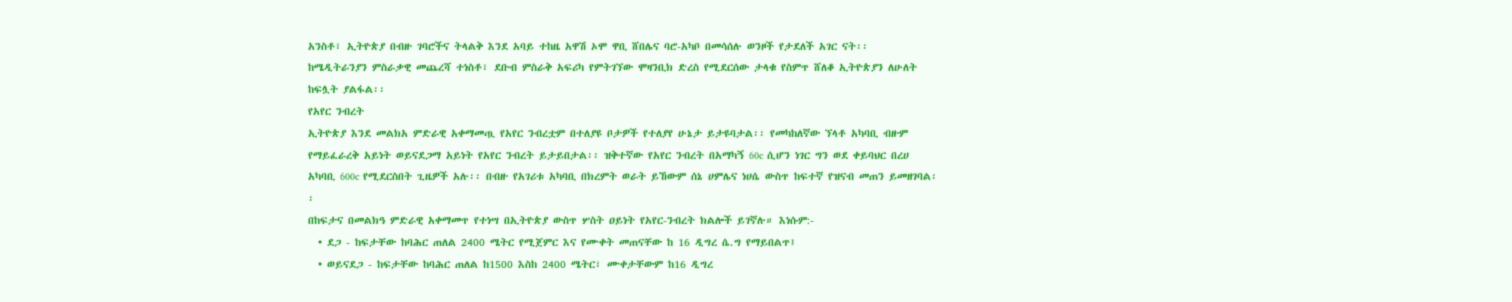አንስቶ፣ ኢትዮጵያ በብዙ ገባሮችና ትላልቅ እንደ አባይ ተከዜ አዋሽ ኦሞ ዋቢ ሸበሌና ባሮ-አካቦ በመሳሰሉ ወንዞች የታደለች አገር ናት፡፡
ከሜዲትራንያን ምስራቃዊ መጨረሻ ተነስቶ፣ ደቡብ ምስራቅ አፍሪካ የምትገኘው ሞዛንቢክ ድረስ የሚደርሰው ታላቁ የስምጥ ሸለቆ ኢትዮጵያን ለሁለት ከፍሏት ያልፋል፡፡
የአየር ንብረት
ኢትዮጵያ እንደ መልክአ ምድራዊ አቀማመጧ የአየር ንብረቷም በተለያዩ ቦታዎች የተለያየ ሁኔታ ይታዩባታል፡፡ የመካከለኛው ኘላቶ አካባቢ ብዙም የማይፈራረቅ አይነት ወይናደጋማ አይነት የአየር ንብረት ይታይበታል፡፡ ዝቅተኛው የአየር ንብረት በአማካኝ 60c ሲሆን ነገር ግን ወደ ቀይባህር በረሀ አካባቢ 600c የሚደርስበት ጊዜዎች አሉ፡፡ በብዙ የአገሪቱ አካባቢ በክረምት ወራት ይኸውም ሰኔ ሀምሌና ነሀሴ ውስጥ ከፍተኛ የዝናብ መጠን ይመዘገባል፡፡
በከፍታና በመልክዓ ምድራዊ አቀማመጥ የተነሣ በኢትዮጵያ ውስጥ ሦስት ዐይነት የአየር-ንብረት ክልሎች ይገኛሉ። እነሱም:-
  • ደጋ - ከፍታቸው ከባሕር ጠለል 2400 ሜትር የሚጀምር እና የሙቀት መጠናቸው ከ 16 ዲግረ ሴ.ግ የማይበልጥ፤
  • ወይናደጋ - ከፍታቸው ከባሕር ጠለል ከ1500 እስከ 2400 ሜትር፣ ሙቀታቸውም ከ16 ዲግረ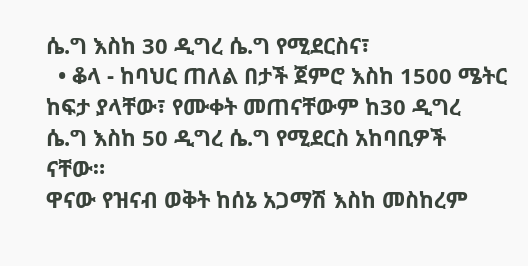ሴ.ግ እስከ 30 ዲግረ ሴ.ግ የሚደርስና፣
  • ቆላ - ከባህር ጠለል በታች ጀምሮ እስከ 1500 ሜትር ከፍታ ያላቸው፣ የሙቀት መጠናቸውም ከ30 ዲግረ ሴ.ግ እስከ 50 ዲግረ ሴ.ግ የሚደርስ አከባቢዎች ናቸው።
ዋናው የዝናብ ወቅት ከሰኔ አጋማሽ እስከ መስከረም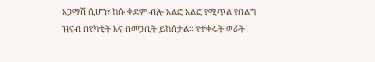አጋማሽ ሲሆን፣ ከሱ ቀደም ብሎ አልፎ አልፎ የሚጥል የበልግ ዝናብ በየካቲት እና በመጋቢት ይከሰታል። የተቀሩት ወራት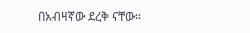በአብዛኛው ደረቅ ናቸው።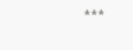***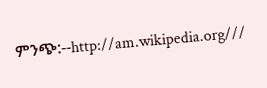ምንጭ:--http://am.wikipedia.org///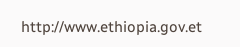http://www.ethiopia.gov.et